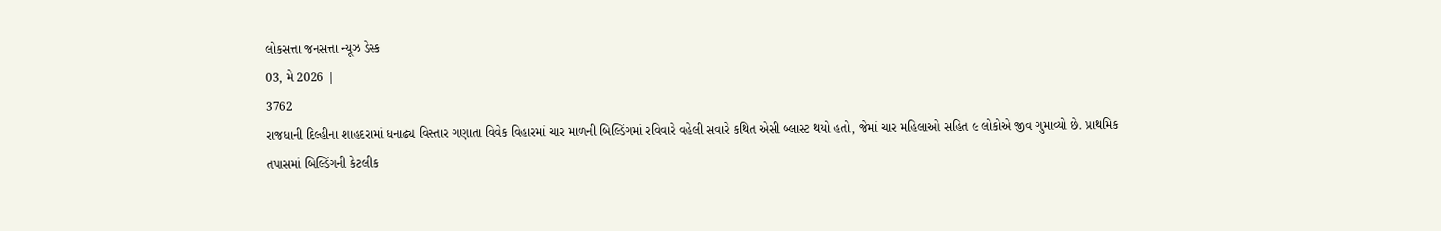લોકસત્તા જનસત્તા ન્યૂઝ ડેસ્ક
03, મે 2026 |
3762
રાજધાની દિલ્હીના શાહદરામાં ધનાઢ્ય વિસ્તાર ગણાતા વિવેક વિહારમાં ચાર માળની બિલ્ડિંગમાં રવિવારે વહેલી સવારે કથિત એસી બ્લાસ્ટ થયો હતો, જેમાં ચાર મહિલાઓ સહિત ૯ લોકોએ જીવ ગુમાવ્યો છે. પ્રાથમિક તપાસમાં બિલ્ડિંગની કેટલીક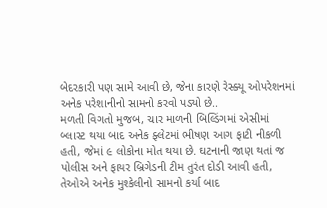બેદરકારી પણ સામે આવી છે, જેના કારણે રેસ્ક્યૂ ઓપરેશનમાં અનેક પરેશાનીનો સામનો કરવો પડ્યો છે..
મળતી વિગતો મુજબ, ચાર માળની બિલ્ડિંગમાં એસીમાં બ્લાસ્ટ થયા બાદ અનેક ફ્લેટમાં ભીષણ આગ ફાટી નીકળી હતી, જેમાં ૯ લોકોના મોત થયા છે. ઘટનાની જાણ થતાં જ પોલીસ અને ફાયર બ્રિગેડની ટીમ તુરંત દોડી આવી હતી, તેઓએ અનેક મુશ્કેલીનો સામનો કર્યા બાદ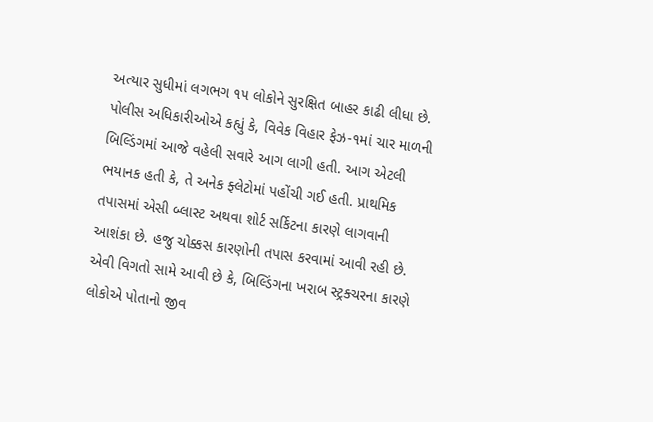અત્યાર સુધીમાં લગભગ ૧૫ લોકોને સુરક્ષિત બાહર કાઢી લીધા છે.
પોલીસ અધિકારીઓએ કહ્યું કે, વિવેક વિહાર ફેઝ-૧માં ચાર માળની બિલ્ડિંગમાં આજે વહેલી સવારે આગ લાગી હતી. આગ એટલી ભયાનક હતી કે, તે અનેક ફ્લેટોમાં પહોંચી ગઈ હતી. પ્રાથમિક તપાસમાં એસી બ્લાસ્ટ અથવા શોર્ટ સર્કિટના કારણે લાગવાની આશંકા છે. હજુ ચોક્કસ કારણોની તપાસ કરવામાં આવી રહી છે.
એવી વિગતો સામે આવી છે કે, બિલ્ડિંગના ખરાબ સ્ટ્રક્ચરના કારણે લોકોએ પોતાનો જીવ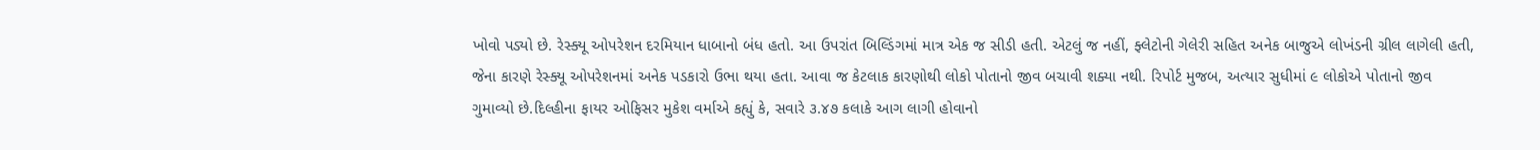ખોવો પડ્યો છે. રેસ્ક્યૂ ઓપરેશન દરમિયાન ધાબાનો બંધ હતો. આ ઉપરાંત બિલ્ડિંગમાં માત્ર એક જ સીડી હતી. એટલું જ નહીં, ફ્લેટોની ગેલેરી સહિત અનેક બાજુએ લોખંડની ગ્રીલ લાગેલી હતી, જેના કારણે રેસ્ક્યૂ ઓપરેશનમાં અનેક પડકારો ઉભા થયા હતા. આવા જ કેટલાક કારણોથી લોકો પોતાનો જીવ બચાવી શક્યા નથી. રિપોર્ટ મુજબ, અત્યાર સુધીમાં ૯ લોકોએ પોતાનો જીવ ગુમાવ્યો છે.દિલ્હીના ફાયર ઓફિસર મુકેશ વર્માએ કહ્યું કે, સવારે ૩.૪૭ કલાકે આગ લાગી હોવાનો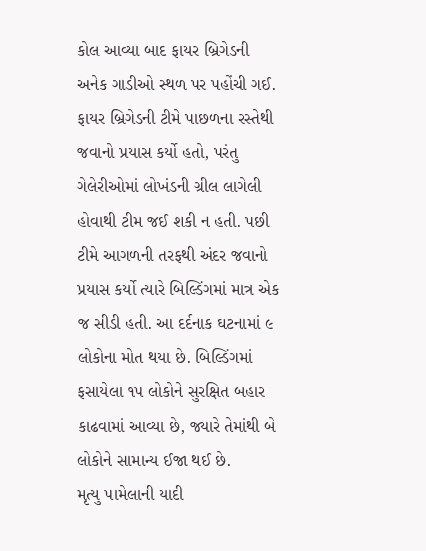કોલ આવ્યા બાદ ફાયર બ્રિગેડની અનેક ગાડીઓ સ્થળ પર પહોંચી ગઈ. ફાયર બ્રિગેડની ટીમે પાછળના રસ્તેથી જવાનો પ્રયાસ કર્યો હતો, પરંતુ ગેલેરીઓમાં લોખંડની ગ્રીલ લાગેલી હોવાથી ટીમ જઈ શકી ન હતી. પછી ટીમે આગળની તરફથી અંદર જવાનો પ્રયાસ કર્યો ત્યારે બિલ્ડિંગમાં માત્ર એક જ સીડી હતી. આ દર્દનાક ઘટનામાં ૯ લોકોના મોત થયા છે. બિલ્ડિંગમાં ફસાયેલા ૧૫ લોકોને સુરક્ષિત બહાર કાઢવામાં આવ્યા છે, જ્યારે તેમાંથી બે લોકોને સામાન્ય ઈજા થઈ છે.
મૃત્યુ ૫ામેલાની યાદી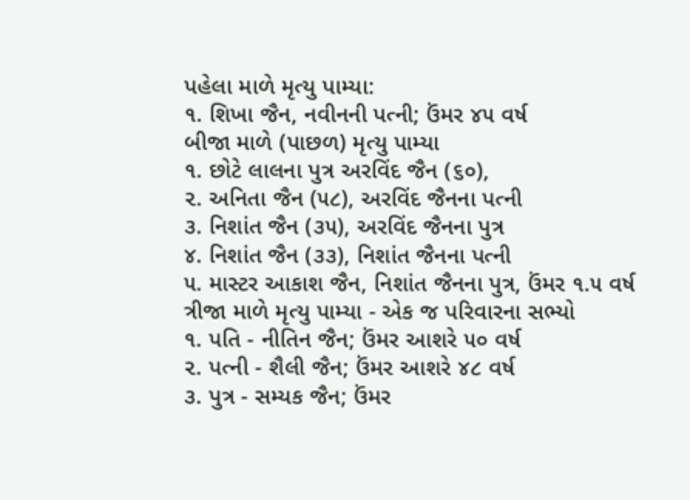પહેલા માળે મૃત્યુ પામ્યા:
૧. શિખા જૈન, નવીનની પત્ની; ઉંમર ૪૫ વર્ષ
બીજા માળે (પાછળ) મૃત્યુ પામ્યા
૧. છોટે લાલના પુત્ર અરવિંદ જૈન (૬૦),
૨. અનિતા જૈન (૫૮), અરવિંદ જૈનના પત્ની
૩. નિશાંત જૈન (૩૫), અરવિંદ જૈનના પુત્ર
૪. નિશાંત જૈન (૩૩), નિશાંત જૈનના પત્ની
૫. માસ્ટર આકાશ જૈન, નિશાંત જૈનના પુત્ર, ઉંમર ૧.૫ વર્ષ
ત્રીજા માળે મૃત્યુ પામ્યા - એક જ પરિવારના સભ્યો
૧. પતિ - નીતિન જૈન; ઉંમર આશરે ૫૦ વર્ષ
૨. પત્ની - શૈલી જૈન; ઉંમર આશરે ૪૮ વર્ષ
૩. પુત્ર - સમ્યક જૈન; ઉંમર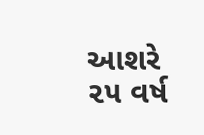આશરે ૨૫ વર્ષ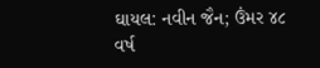ઘાયલ: નવીન જૈન; ઉંમર ૪૮ વર્ષ